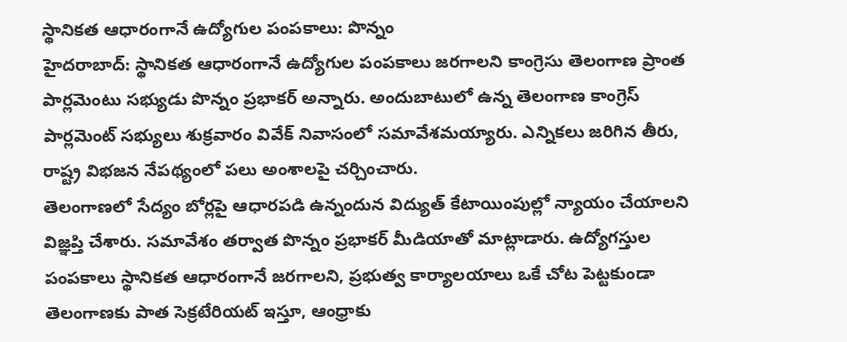స్థానికత ఆధారంగానే ఉద్యోగుల పంపకాలు: పొన్నం
హైదరాబాద్: స్థానికత ఆధారంగానే ఉద్యోగుల పంపకాలు జరగాలని కాంగ్రెసు తెలంగాణ ప్రాంత పార్లమెంటు సభ్యుడు పొన్నం ప్రభాకర్ అన్నారు. అందుబాటులో ఉన్న తెలంగాణ కాంగ్రెస్ పార్లమెంట్ సభ్యులు శుక్రవారం వివేక్ నివాసంలో సమావేశమయ్యారు. ఎన్నికలు జరిగిన తీరు, రాష్ట్ర విభజన నేపథ్యంలో పలు అంశాలపై చర్చించారు.
తెలంగాణలో సేద్యం బోర్లపై ఆధారపడి ఉన్నందున విద్యుత్ కేటాయింపుల్లో న్యాయం చేయాలని విజ్ఞప్తి చేశారు. సమావేశం తర్వాత పొన్నం ప్రభాకర్ మీడియాతో మాట్లాడారు. ఉద్యోగస్తుల పంపకాలు స్థానికత ఆధారంగానే జరగాలని, ప్రభుత్వ కార్యాలయాలు ఒకే చోట పెట్టకుండా తెలంగాణకు పాత సెక్రటేరియట్ ఇస్తూ, ఆంధ్రాకు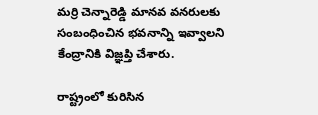మర్రి చెన్నారెడ్డి మానవ వనరులకు సంబంధించిన భవనాన్ని ఇవ్వాలని కేంద్రానికి విజ్ఞప్తి చేశారు.

రాష్ట్రంలో కురిసిన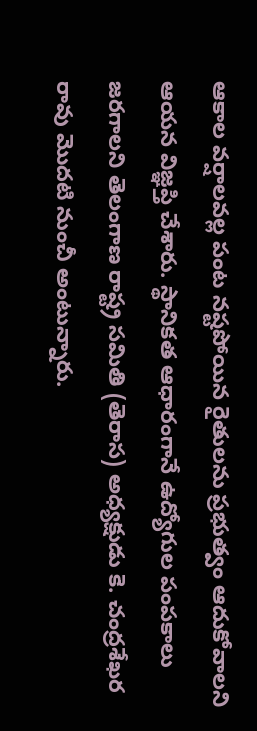ఆకాల వర్షాలవల్ల పంట నష్టపోయిన రైతులను ప్రభుత్వం ఆదుకోవాలని ఆయన విజ్ఞప్తి చేశారు. స్థానికత ఆధారంగానే ఉద్యోగుల పంపకాలు జరగాలని తెలంగాణ రాష్ట్ర సమితి (తెరాస) అధ్యక్షుడు కె. చంద్రశేఖర రావు మొదటి నుంచీ అంటున్నారు.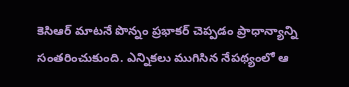కెసిఆర్ మాటనే పొన్నం ప్రభాకర్ చెప్పడం ప్రాధాన్యాన్ని సంతరించుకుంది. ఎన్నికలు ముగిసిన నేపథ్యంలో ఆ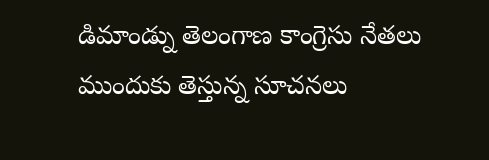డిమాండ్ను తెలంగాణ కాంగ్రెసు నేతలు ముందుకు తెస్తున్న సూచనలు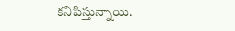కనిపిస్తున్నాయి.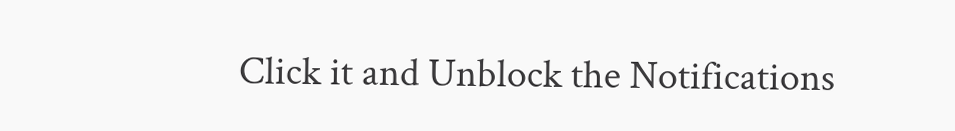Click it and Unblock the Notifications